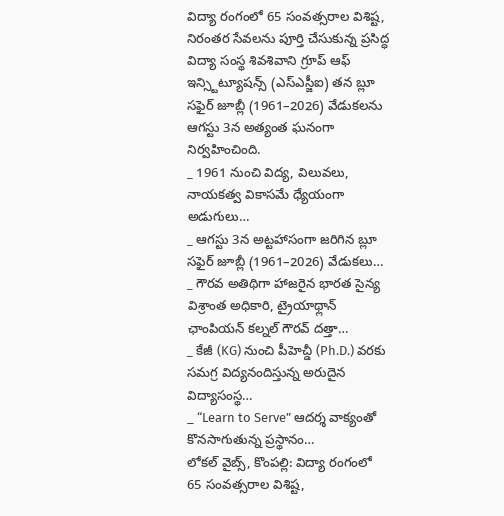విద్యా రంగంలో 65 సంవత్సరాల విశిష్ట, నిరంతర సేవలను పూర్తి చేసుకున్న ప్రసిద్ధ విద్యా సంస్థ శివశివాని గ్రూప్ ఆఫ్ ఇన్స్టిట్యూషన్స్ (ఎస్ఎస్జీఐ) తన బ్లూ సఫైర్ జూబ్లీ (1961–2026) వేడుకలను ఆగస్టు 3న అత్యంత ఘనంగా నిర్వహించింది.
_ 1961 నుంచి విద్య, విలువలు, నాయకత్వ వికాసమే ధ్యేయంగా అడుగులు…
_ ఆగస్టు 3న అట్టహాసంగా జరిగిన బ్లూ సఫైర్ జూబ్లీ (1961–2026) వేడుకలు…
_ గౌరవ అతిథిగా హాజరైన భారత సైన్య విశ్రాంత అధికారి, ట్రైయాథ్లాన్ ఛాంపియన్ కల్నల్ గౌరవ్ దత్తా…
_ కేజీ (KG) నుంచి పీహెచ్డీ (Ph.D.) వరకు సమగ్ర విద్యనందిస్తున్న అరుదైన విద్యాసంస్థ…
_ “Learn to Serve” ఆదర్శ వాక్యంతో కొనసాగుతున్న ప్రస్థానం…
లోకల్ వైబ్స్, కొంపల్లి: విద్యా రంగంలో 65 సంవత్సరాల విశిష్ట,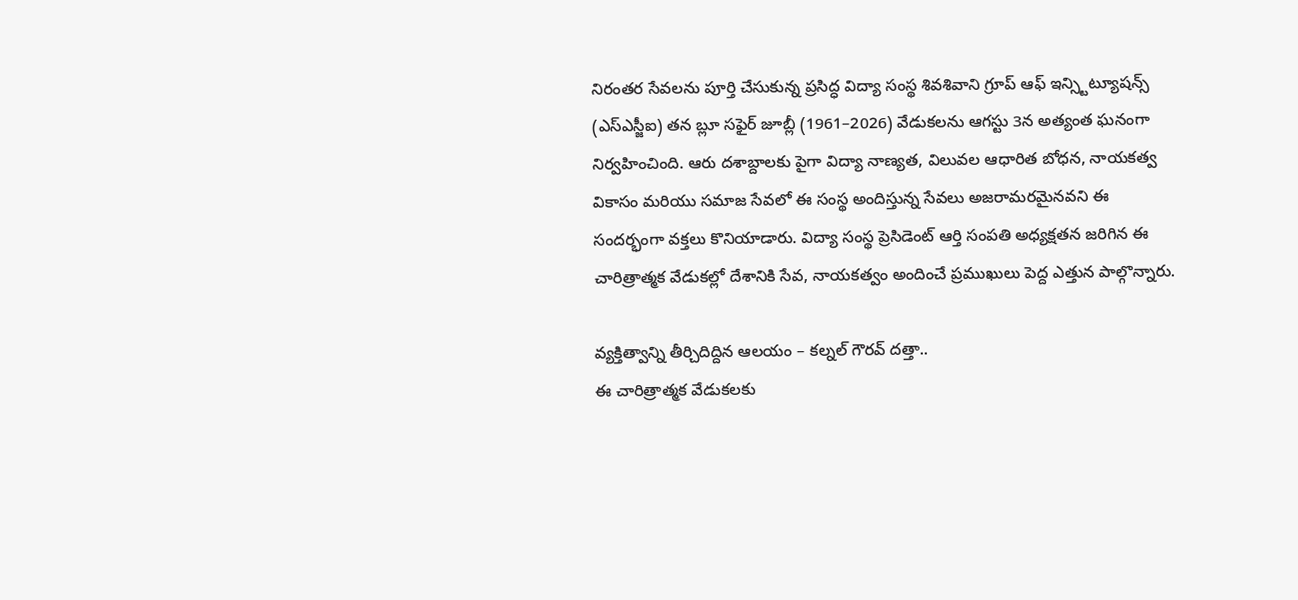నిరంతర సేవలను పూర్తి చేసుకున్న ప్రసిద్ధ విద్యా సంస్థ శివశివాని గ్రూప్ ఆఫ్ ఇన్స్టిట్యూషన్స్ (ఎస్ఎస్జీఐ) తన బ్లూ సఫైర్ జూబ్లీ (1961–2026) వేడుకలను ఆగస్టు 3న అత్యంత ఘనంగా నిర్వహించింది. ఆరు దశాబ్దాలకు పైగా విద్యా నాణ్యత, విలువల ఆధారిత బోధన, నాయకత్వ వికాసం మరియు సమాజ సేవలో ఈ సంస్థ అందిస్తున్న సేవలు అజరామరమైనవని ఈ సందర్భంగా వక్తలు కొనియాడారు. విద్యా సంస్థ ప్రెసిడెంట్ ఆర్తి సంపతి అధ్యక్షతన జరిగిన ఈ చారిత్రాత్మక వేడుకల్లో దేశానికి సేవ, నాయకత్వం అందించే ప్రముఖులు పెద్ద ఎత్తున పాల్గొన్నారు.

వ్యక్తిత్వాన్ని తీర్చిదిద్దిన ఆలయం – కల్నల్ గౌరవ్ దత్తా..
ఈ చారిత్రాత్మక వేడుకలకు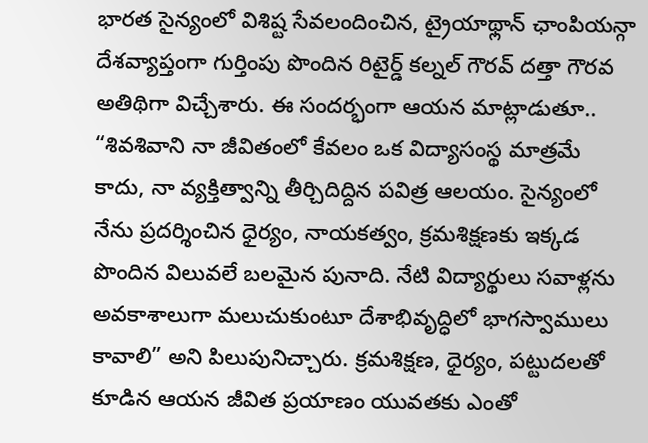భారత సైన్యంలో విశిష్ట సేవలందించిన, ట్రైయాథ్లాన్ ఛాంపియన్గా దేశవ్యాప్తంగా గుర్తింపు పొందిన రిటైర్డ్ కల్నల్ గౌరవ్ దత్తా గౌరవ అతిథిగా విచ్చేశారు. ఈ సందర్భంగా ఆయన మాట్లాడుతూ.. “శివశివాని నా జీవితంలో కేవలం ఒక విద్యాసంస్థ మాత్రమే కాదు, నా వ్యక్తిత్వాన్ని తీర్చిదిద్దిన పవిత్ర ఆలయం. సైన్యంలో నేను ప్రదర్శించిన ధైర్యం, నాయకత్వం, క్రమశిక్షణకు ఇక్కడ పొందిన విలువలే బలమైన పునాది. నేటి విద్యార్థులు సవాళ్లను అవకాశాలుగా మలుచుకుంటూ దేశాభివృద్ధిలో భాగస్వాములు కావాలి” అని పిలుపునిచ్చారు. క్రమశిక్షణ, ధైర్యం, పట్టుదలతో కూడిన ఆయన జీవిత ప్రయాణం యువతకు ఎంతో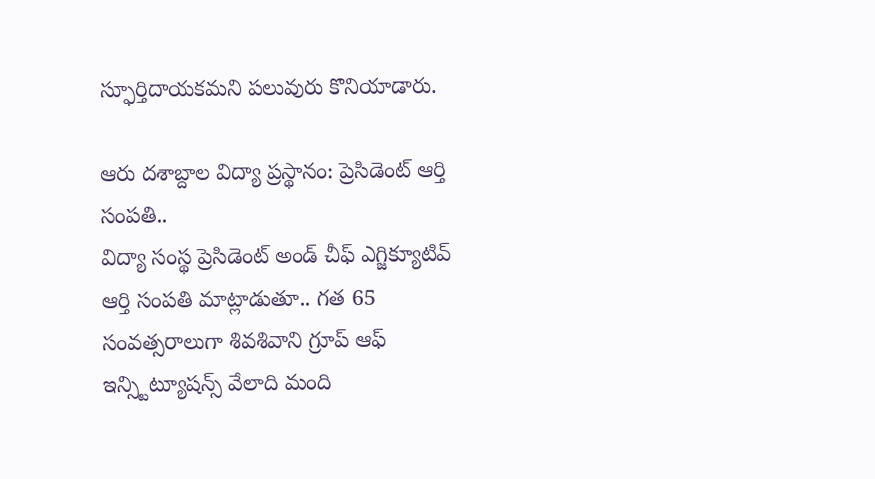స్ఫూర్తిదాయకమని పలువురు కొనియాడారు.

ఆరు దశాబ్దాల విద్యా ప్రస్థానం: ప్రెసిడెంట్ ఆర్తి సంపతి..
విద్యా సంస్థ ప్రెసిడెంట్ అండ్ చీఫ్ ఎగ్జిక్యూటివ్ ఆర్తి సంపతి మాట్లాడుతూ.. గత 65 సంవత్సరాలుగా శివశివాని గ్రూప్ ఆఫ్ ఇన్స్టిట్యూషన్స్ వేలాది మంది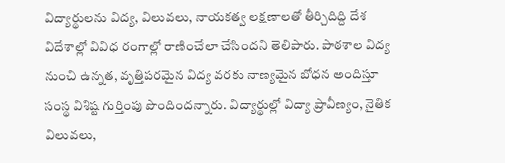విద్యార్థులను విద్య, విలువలు, నాయకత్వ లక్షణాలతో తీర్చిదిద్ది దేశ విదేశాల్లో వివిధ రంగాల్లో రాణించేలా చేసిందని తెలిపారు. పాఠశాల విద్య నుంచి ఉన్నత, వృత్తిపరమైన విద్య వరకు నాణ్యమైన బోధన అందిస్తూ సంస్థ విశిష్ట గుర్తింపు పొందిందన్నారు. విద్యార్థుల్లో విద్యా ప్రావీణ్యం, నైతిక విలువలు,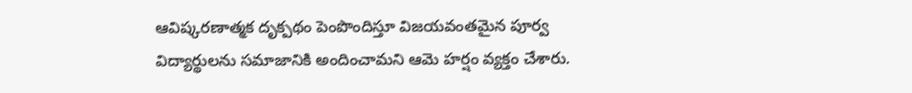ఆవిష్కరణాత్మక దృక్పథం పెంపొందిస్తూ విజయవంతమైన పూర్వ విద్యార్థులను సమాజానికి అందించామని ఆమె హర్షం వ్యక్తం చేశారు.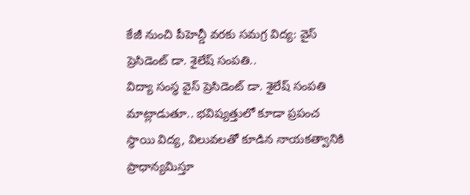కేజీ నుంచి పీహెచ్డీ వరకు సమగ్ర విద్య: వైస్ ప్రెసిడెంట్ డా. శైలేష్ సంపతి..
విద్యా సంస్థ వైస్ ప్రెసిడెంట్ డా. శైలేష్ సంపతి మాట్లాడుతూ.. భవిష్యత్తులో కూడా ప్రపంచ స్థాయి విద్య, విలువలతో కూడిన నాయకత్వానికి ప్రాధాన్యమిస్తూ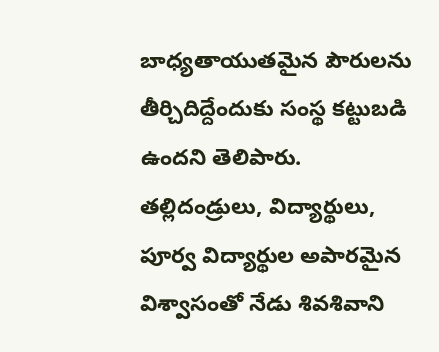బాధ్యతాయుతమైన పౌరులను తీర్చిదిద్దేందుకు సంస్థ కట్టుబడి ఉందని తెలిపారు. తల్లిదండ్రులు, విద్యార్థులు, పూర్వ విద్యార్థుల అపారమైన విశ్వాసంతో నేడు శివశివాని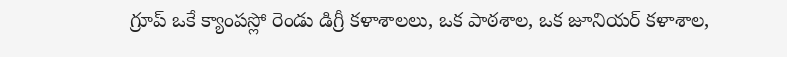గ్రూప్ ఒకే క్యాంపస్లో రెండు డిగ్రీ కళాశాలలు, ఒక పాఠశాల, ఒక జూనియర్ కళాశాల,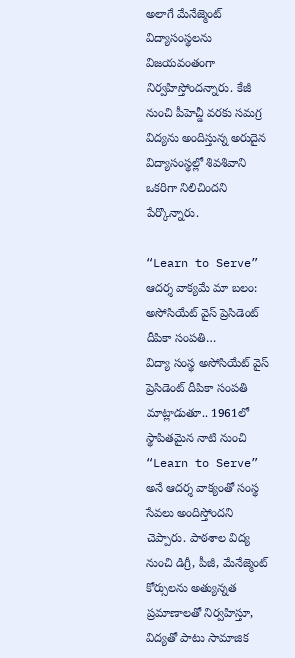అలాగే మేనేజ్మెంట్ విద్యాసంస్థలను విజయవంతంగా నిర్వహిస్తోందన్నారు. కేజీ నుంచి పీహెచ్డీ వరకు సమగ్ర విద్యను అందిస్తున్న అరుదైన విద్యాసంస్థల్లో శివశివాని ఒకరిగా నిలిచిందని పేర్కొన్నారు.

“Learn to Serve” ఆదర్శ వాక్యమే మా బలం: అసోసియేట్ వైస్ ప్రెసిడెంట్ దీపికా సంపతి…
విద్యా సంస్థ అసోసియేట్ వైస్ ప్రెసిడెంట్ దీపికా సంపతి మాట్లాడుతూ.. 1961లో స్థాపితమైన నాటి నుంచి “Learn to Serve” అనే ఆదర్శ వాక్యంతో సంస్థ సేవలు అందిస్తోందని చెప్పారు. పాఠశాల విద్య నుంచి డిగ్రీ, పీజీ, మేనేజ్మెంట్ కోర్సులను అత్యున్నత ప్రమాణాలతో నిర్వహిస్తూ, విద్యతో పాటు సామాజిక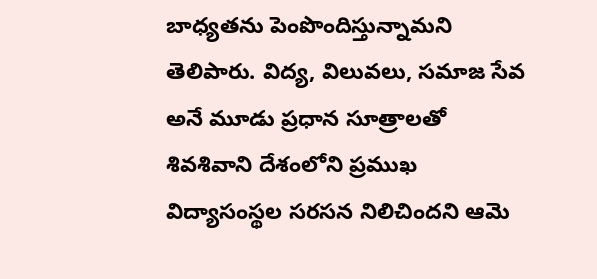బాధ్యతను పెంపొందిస్తున్నామని తెలిపారు. విద్య, విలువలు, సమాజ సేవ అనే మూడు ప్రధాన సూత్రాలతో శివశివాని దేశంలోని ప్రముఖ విద్యాసంస్థల సరసన నిలిచిందని ఆమె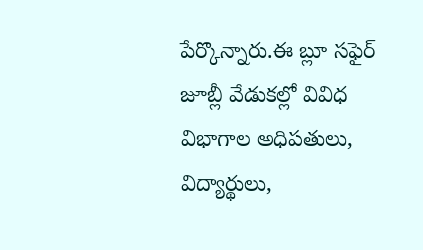పేర్కొన్నారు.ఈ బ్లూ సఫైర్ జూబ్లీ వేడుకల్లో వివిధ విభాగాల అధిపతులు, విద్యార్థులు,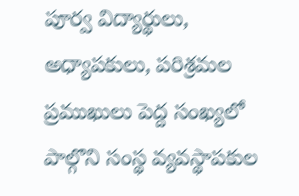పూర్వ విద్యార్థులు, అధ్యాపకులు, పరిశ్రమల ప్రముఖులు పెద్ద సంఖ్యలో పాల్గొని సంస్థ వ్యవస్థాపకుల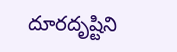దూరదృష్టిని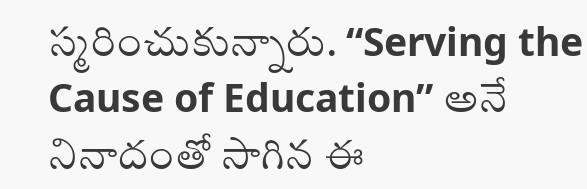స్మరించుకున్నారు. “Serving the Cause of Education” అనే నినాదంతో సాగిన ఈ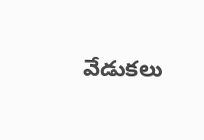వేడుకలు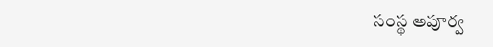సంస్థ అపూర్వ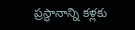ప్రస్థానాన్ని కళ్లకు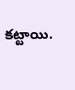కట్టాయి.